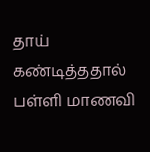தாய் கண்டித்ததால் பள்ளி மாணவி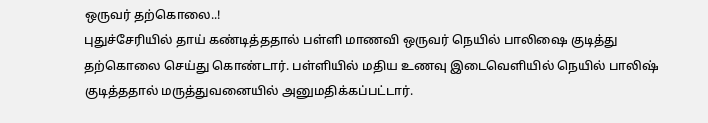ஒருவர் தற்கொலை..!
புதுச்சேரியில் தாய் கண்டித்ததால் பள்ளி மாணவி ஒருவர் நெயில் பாலிஷை குடித்து தற்கொலை செய்து கொண்டார். பள்ளியில் மதிய உணவு இடைவெளியில் நெயில் பாலிஷ் குடித்ததால் மருத்துவனையில் அனுமதிக்கப்பட்டார்.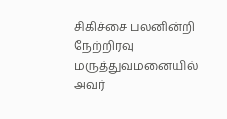சிகிச்சை பலனின்றி நேற்றிரவு மருத்துவமனையில் அவர்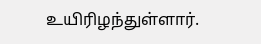உயிரிழந்துள்ளார்.